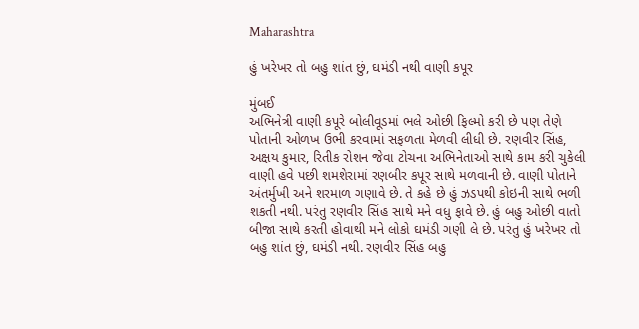Maharashtra

હું ખરેખર તો બહુ શાંત છું, ઘમંડી નથી વાણી કપૂર

મુંબઈ
અભિનેત્રી વાણી કપૂરે બોલીવૂડમાં ભલે ઓછી ફિલ્મો કરી છે પણ તેણે પોતાની ઓળખ ઉભી કરવામાં સફળતા મેળવી લીધી છે. રણવીર સિંહ, અક્ષય કુમાર, રિતીક રોશન જેવા ટોચના અભિનેતાઓ સાથે કામ કરી ચુકેલી વાણી હવે પછી શમશેરામાં રણબીર કપૂર સાથે મળવાની છે. વાણી પોતાને અંતર્મુખી અને શરમાળ ગણાવે છે. તે કહે છે હું ઝડપથી કોઇની સાથે ભળી શકતી નથી. પરંતુ રણવીર સિંહ સાથે મને વધુ ફાવે છે. હું બહુ ઓછી વાતો બીજા સાથે કરતી હોવાથી મને લોકો ઘમંડી ગણી લે છે. પરંતુ હું ખરેખર તો બહુ શાંત છું, ઘમંડી નથી. રણવીર સિંહ બહુ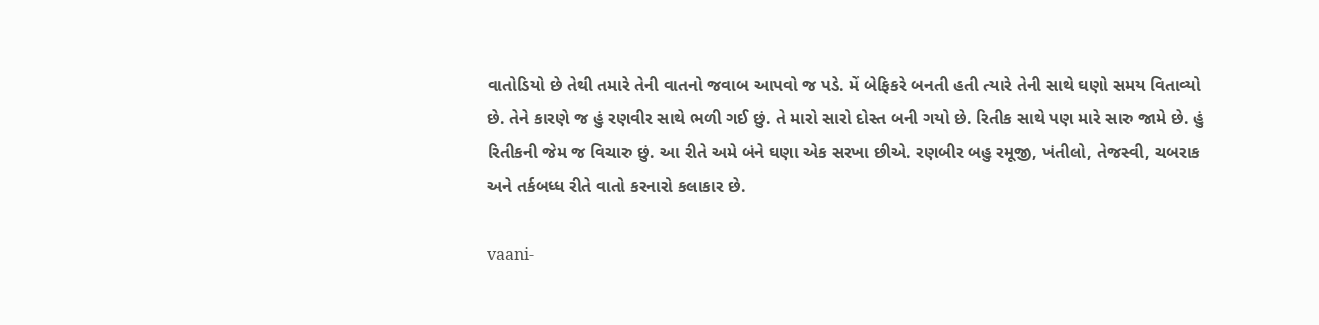વાતોડિયો છે તેથી તમારે તેની વાતનો જવાબ આપવો જ પડે. મેં બેફિકરે બનતી હતી ત્યારે તેની સાથે ઘણો સમય વિતાવ્યો છે. તેને કારણે જ હું રણવીર સાથે ભળી ગઈ છું. તે મારો સારો દોસ્ત બની ગયો છે. રિતીક સાથે પણ મારે સારુ જામે છે. હું રિતીકની જેમ જ વિચારુ છું. આ રીતે અમે બંને ઘણા એક સરખા છીએ. રણબીર બહુ રમૂજી, ખંતીલો, તેજસ્વી, ચબરાક અને તર્કબધ્ધ રીતે વાતો કરનારો કલાકાર છે.

vaani-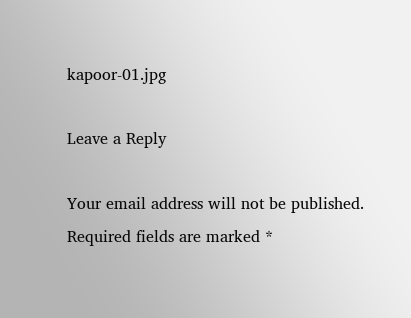kapoor-01.jpg

Leave a Reply

Your email address will not be published. Required fields are marked *